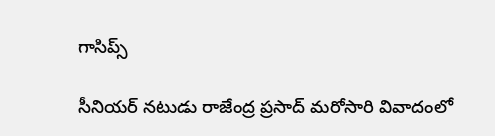గాసిప్స్

సీనియర్ నటుడు రాజేంద్ర ప్రసాద్ మరోసారి వివాదంలో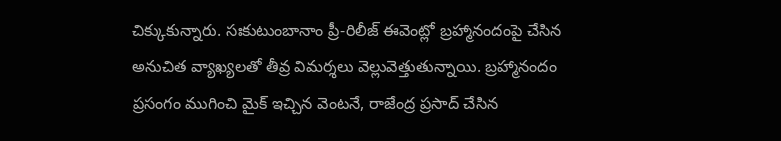చిక్కుకున్నారు. సఃకుటుంబానాం ప్రీ-రిలీజ్ ఈవెంట్లో బ్రహ్మానందంపై చేసిన అనుచిత వ్యాఖ్యలతో తీవ్ర విమర్శలు వెల్లువెత్తుతున్నాయి. బ్రహ్మానందం ప్రసంగం ముగించి మైక్ ఇచ్చిన వెంటనే, రాజేంద్ర ప్రసాద్ చేసిన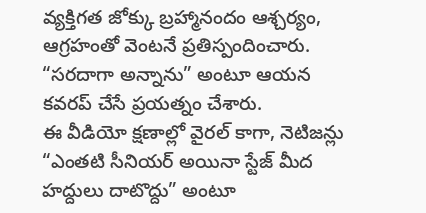వ్యక్తిగత జోక్కు బ్రహ్మానందం ఆశ్చర్యం, ఆగ్రహంతో వెంటనే ప్రతిస్పందించారు. “సరదాగా అన్నాను” అంటూ ఆయన కవరప్ చేసే ప్రయత్నం చేశారు.
ఈ వీడియో క్షణాల్లో వైరల్ కాగా, నెటిజన్లు “ఎంతటి సీనియర్ అయినా స్టేజ్ మీద హద్దులు దాటొద్దు” అంటూ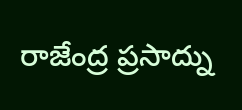రాజేంద్ర ప్రసాద్ను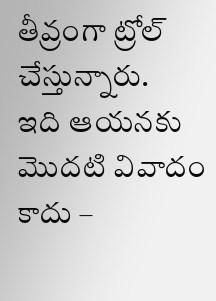తీవ్రంగా ట్రోల్ చేస్తున్నారు.
ఇది ఆయనకు మొదటి వివాదం కాదు –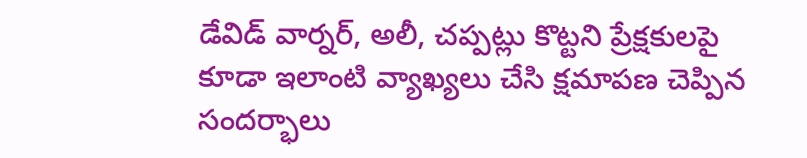డేవిడ్ వార్నర్, అలీ, చప్పట్లు కొట్టని ప్రేక్షకులపై కూడా ఇలాంటి వ్యాఖ్యలు చేసి క్షమాపణ చెప్పిన సందర్భాలు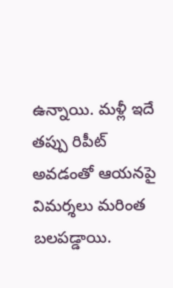ఉన్నాయి. మళ్లీ ఇదే తప్పు రిపీట్ అవడంతో ఆయనపై విమర్శలు మరింత బలపడ్డాయి.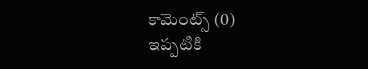కామెంట్స్ (0)
ఇప్పటికి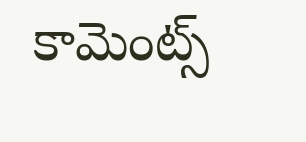కామెంట్స్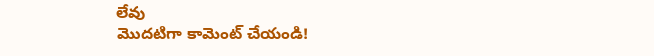లేవు
మొదటిగా కామెంట్ చేయండి!